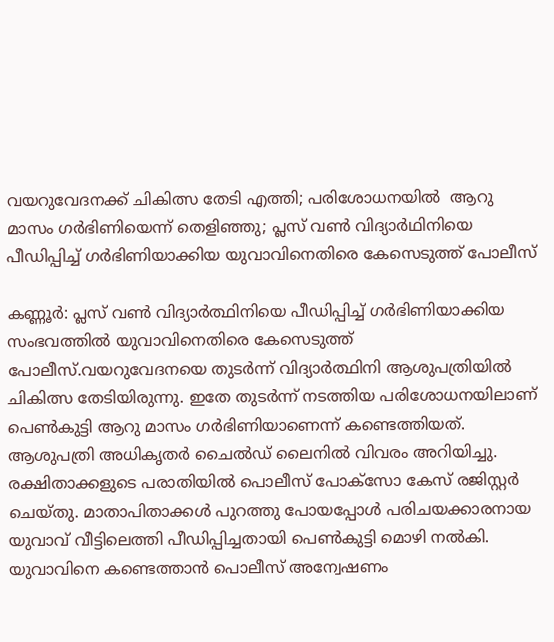വയറുവേദനക്ക് ചികിത്സ തേടി എത്തി; പരിശോധനയില്‍  ആറു മാസം ഗര്‍ഭിണിയെന്ന് തെളിഞ്ഞു; പ്ലസ് വണ്‍ വിദ്യാര്‍ഥിനിയെ പീഡിപ്പിച്ച്‌ ഗര്‍ഭിണിയാക്കിയ യുവാവിനെതിരെ കേസെടുത്ത് പോലീസ്

കണ്ണൂര്‍: പ്ലസ് വണ്‍ വിദ്യാര്‍ത്ഥിനിയെ പീഡിപ്പിച്ച്‌ ഗര്‍ഭിണിയാക്കിയ സംഭവത്തില്‍ യുവാവിനെതിരെ കേസെടുത്ത് പോലീസ്.വയറുവേദനയെ തുടര്‍ന്ന് വിദ്യാര്‍ത്ഥിനി ആശുപത്രിയില്‍ ചികിത്സ തേടിയിരുന്നു. ഇതേ തുടര്‍ന്ന് നടത്തിയ പരിശോധനയിലാണ് പെണ്‍കുട്ടി ആറു മാസം ഗര്‍ഭിണിയാണെന്ന് കണ്ടെത്തിയത്. ആശുപത്രി അധികൃതര്‍ ചൈല്‍ഡ് ലൈനില്‍ വിവരം അറിയിച്ചു. രക്ഷിതാക്കളുടെ പരാതിയില്‍ പൊലീസ് പോക്സോ കേസ് രജിസ്റ്റര്‍ ചെയ്തു. മാതാപിതാക്കള്‍ പുറത്തു പോയപ്പോള്‍ പരിചയക്കാരനായ യുവാവ് വീട്ടിലെത്തി പീഡിപ്പിച്ചതായി പെണ്‍കുട്ടി മൊഴി നല്‍കി. യുവാവിനെ കണ്ടെത്താൻ പൊലീസ് അന്വേഷണം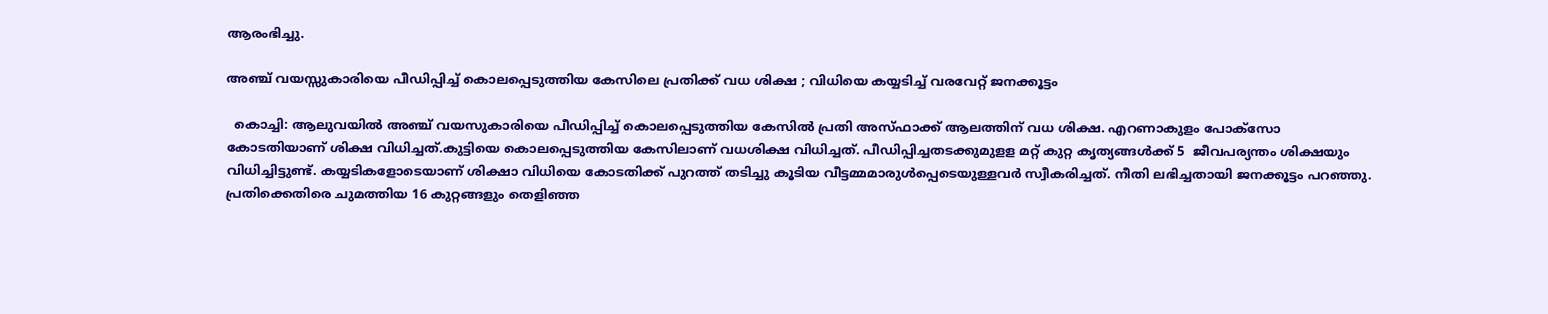ആരംഭിച്ചു.

അഞ്ച് വയസ്സുകാരിയെ പീഡിപ്പിച്ച് കൊലപ്പെടുത്തിയ കേസിലെ പ്രതിക്ക് വധ ശിക്ഷ ; വിധിയെ കയ്യടിച്ച് വരവേറ്റ് ജനക്കൂട്ടം

  കൊച്ചി: ആലുവയില്‍ അഞ്ച് വയസുകാരിയെ പീഡിപ്പിച്ച്‌ കൊലപ്പെടുത്തിയ കേസില്‍ പ്രതി അസ്ഫാക്ക് ആലത്തിന് വധ ശിക്ഷ. എറണാകുളം പോക്‌സോ കോടതിയാണ് ശിക്ഷ വിധിച്ചത്.കുട്ടിയെ കൊലപ്പെടുത്തിയ കേസിലാണ് വധശിക്ഷ വിധിച്ചത്. പീഡിപ്പിച്ചതടക്കുമുളള മറ്റ് കുറ്റ കൃത്യങ്ങൾക്ക് 5  ജീവപര്യന്തം ശിക്ഷയും വിധിച്ചിട്ടുണ്ട്. കയ്യടികളോടെയാണ് ശിക്ഷാ വിധിയെ കോടതിക്ക് പുറത്ത് തടിച്ചു കൂടിയ വീട്ടമ്മമാരുൾപ്പെടെയുള്ളവർ സ്വീകരിച്ചത്. നീതി ലഭിച്ചതായി ജനക്കൂട്ടം പറഞ്ഞു. പ്രതിക്കെതിരെ ചുമത്തിയ 16 കുറ്റങ്ങളും തെളിഞ്ഞ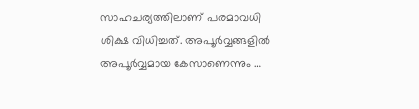സാഹചര്യത്തിലാണ് പരമാവധി ശിക്ഷ വിധിച്ചത്. അപൂർവ്വങ്ങളിൽ അപൂർവ്വമായ കേസാണെന്നും …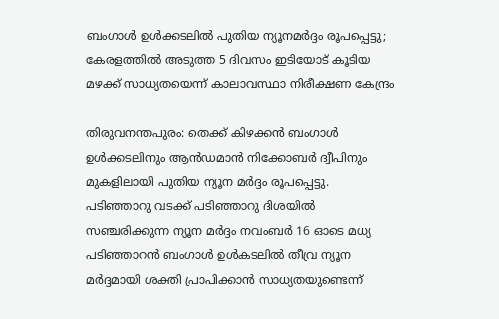ബംഗാൾ ഉൾക്കടലിൽ പുതിയ ന്യൂനമർദ്ദം രൂപപ്പെട്ടു; കേരളത്തിൽ അടുത്ത 5 ദിവസം ഇടിയോട് കൂടിയ മഴക്ക് സാധ്യതയെന്ന് കാലാവസ്ഥാ നിരീക്ഷണ കേന്ദ്രം

തിരുവനന്തപുരം: തെക്ക് കിഴക്കൻ ബംഗാൾ ഉൾക്കടലിനും ആൻഡമാൻ നിക്കോബർ ദ്വീപിനും മുകളിലായി പുതിയ ന്യൂന മർദ്ദം രൂപപ്പെട്ടു. പടിഞ്ഞാറു വടക്ക് പടിഞ്ഞാറു ദിശയിൽ സഞ്ചരിക്കുന്ന ന്യൂന മർദ്ദം നവംബർ 16 ഓടെ മധ്യ പടിഞ്ഞാറൻ ബംഗാൾ ഉൾകടലിൽ തീവ്ര ന്യൂന മർദ്ദമായി ശക്തി പ്രാപിക്കാൻ സാധ്യതയുണ്ടെന്ന്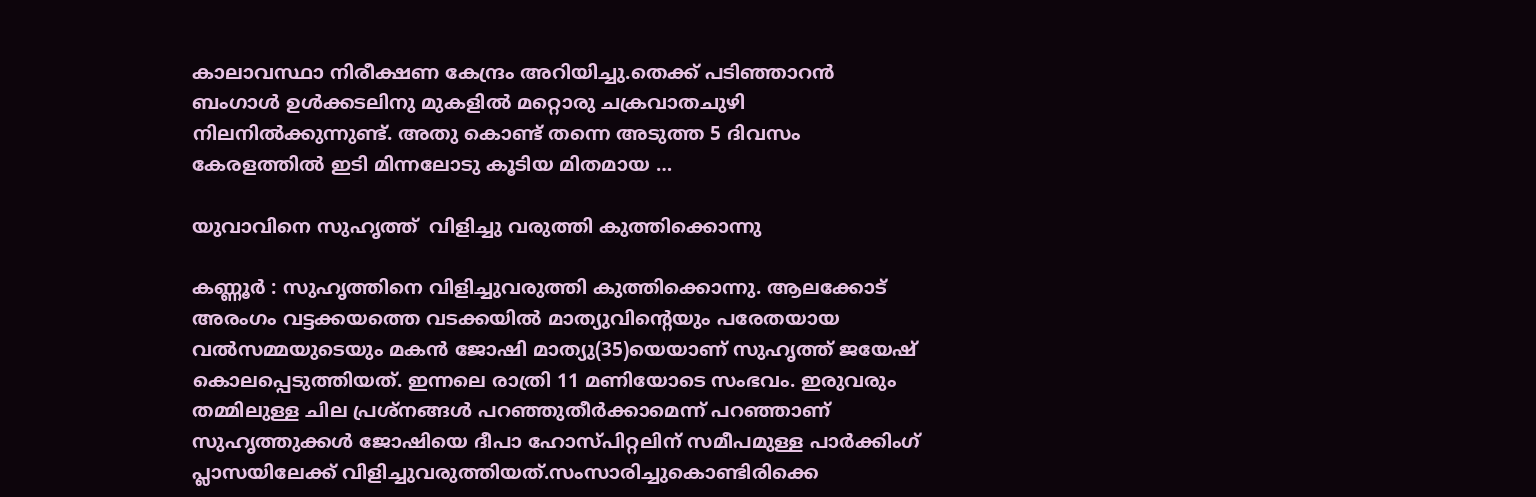കാലാവസ്ഥാ നിരീക്ഷണ കേന്ദ്രം അറിയിച്ചു.തെക്ക് പടിഞ്ഞാറൻ ബംഗാൾ ഉൾക്കടലിനു മുകളിൽ മറ്റൊരു ചക്രവാതചുഴി നിലനിൽക്കുന്നുണ്ട്. അതു കൊണ്ട് തന്നെ അടുത്ത 5 ദിവസം കേരളത്തിൽ ഇടി മിന്നലോടു കൂടിയ മിതമായ …

യുവാവിനെ സുഹൃത്ത്  വിളിച്ചു വരുത്തി കുത്തിക്കൊന്നു

കണ്ണൂർ : സുഹൃത്തിനെ വിളിച്ചുവരുത്തി കുത്തിക്കൊന്നു. ആലക്കോട് അരംഗം വട്ടക്കയത്തെ വടക്കയില്‍ മാത്യുവിന്റെയും പരേതയായ വല്‍സമ്മയുടെയും മകന്‍ ജോഷി മാത്യു(35)യെയാണ് സുഹൃത്ത് ജയേഷ് കൊലപ്പെടുത്തിയത്. ഇന്നലെ രാത്രി 11 മണിയോടെ സംഭവം. ഇരുവരും തമ്മിലുള്ള ചില പ്രശ്‌നങ്ങള്‍ പറഞ്ഞുതീര്‍ക്കാമെന്ന് പറഞ്ഞാണ് സുഹൃത്തുക്കള്‍ ജോഷിയെ ദീപാ ഹോസ്പിറ്റലിന് സമീപമുള്ള പാര്‍ക്കിംഗ് പ്ലാസയിലേക്ക് വിളിച്ചുവരുത്തിയത്.സംസാരിച്ചുകൊണ്ടിരിക്കെ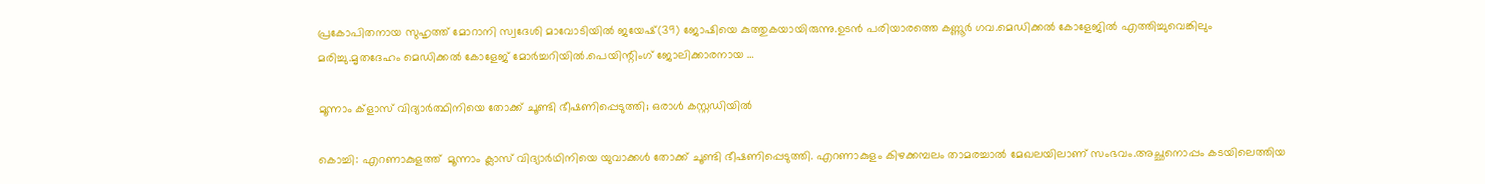പ്രകോപിതനായ സുഹൃത്ത് മോറാനി സ്വദേശി മാവോടിയില്‍ ജയേഷ്(39) ജോഷിയെ കുത്തുകയായിരുന്നു.ഉടന്‍ പരിയാരത്തെ കണ്ണൂര്‍ ഗവ.മെഡിക്കല്‍ കോളേജില്‍ എത്തിച്ചുവെങ്കിലും മരിച്ചു.മൃതദേഹം മെഡിക്കല്‍ കോളേജ് മോര്‍ച്ചറിയില്‍.പെയിന്റിംഗ് ജോലിക്കാരനായ …

മൂന്നാം ക്ളാസ് വിദ്യാർത്ഥിനിയെ തോക്ക് ചൂണ്ടി ഭീഷണിപ്പെടുത്തി; ഒരാൾ കസ്റ്റഡിയിൽ

കൊച്ചി: എറണാകുളത്ത്  മൂന്നാം ക്ലാസ് വിദ്യാര്‍ഥിനിയെ യുവാക്കൾ തോക്ക് ചൂണ്ടി ഭീഷണിപ്പെടുത്തി. എറണാകുളം കിഴക്കമ്പലം താമരച്ചാല്‍ മേഖലയിലാണ് സംഭവം.അച്ഛനൊപ്പം കടയിലെത്തിയ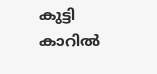കുട്ടി കാറില്‍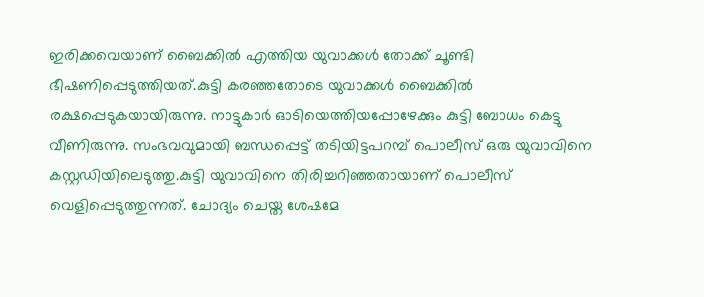ഇരിക്കവെയാണ് ബൈക്കില്‍ എത്തിയ യുവാക്കള്‍ തോക്ക് ചൂണ്ടി ഭീഷണിപ്പെടുത്തിയത്.കുട്ടി കരഞ്ഞതോടെ യുവാക്കള്‍ ബൈക്കില്‍ രക്ഷപ്പെടുകയായിരുന്നു. നാട്ടുകാര്‍ ഓടിയെത്തിയപ്പോഴേക്കും കുട്ടി ബോധം കെട്ടു വീണിരുന്നു. സംഭവവുമായി ബന്ധപ്പെട്ട് തടിയിട്ടപറമ്പ് പൊലീസ് ഒരു യുവാവിനെ കസ്റ്റഡിയിലെടുത്തു.കുട്ടി യുവാവിനെ തിരിച്ചറിഞ്ഞതായാണ് പൊലീസ് വെളിപ്പെടുത്തുന്നത്. ചോദ്യം ചെയ്ത ശേഷമേ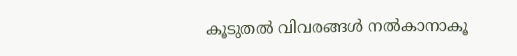കൂടുതല്‍ വിവരങ്ങള്‍ നല്‍കാനാകൂ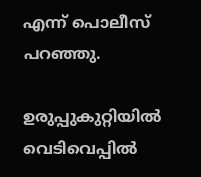എന്ന് പൊലീസ് പറഞ്ഞു.

ഉരുപ്പുകുറ്റിയിൽ വെടിവെപ്പിൽ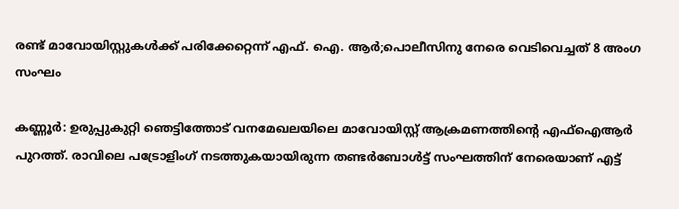രണ്ട് മാവോയിസ്റ്റുകൾക്ക് പരിക്കേറ്റെന്ന് എഫ്. ഐ. ആർ;പൊലീസിനു നേരെ വെടിവെച്ചത് 8 അംഗ സംഘം

കണ്ണൂർ: ഉരുപ്പുകുറ്റി ഞെട്ടിത്തോട് വനമേഖലയിലെ മാവോയിസ്റ്റ് ആക്രമണത്തിന്‍റെ എഫ്‌ഐആര്‍ പുറത്ത്. രാവിലെ പട്രോളിംഗ് നടത്തുകയായിരുന്ന തണ്ടര്‍ബോള്‍ട്ട് സംഘത്തിന് നേരെയാണ് എട്ട്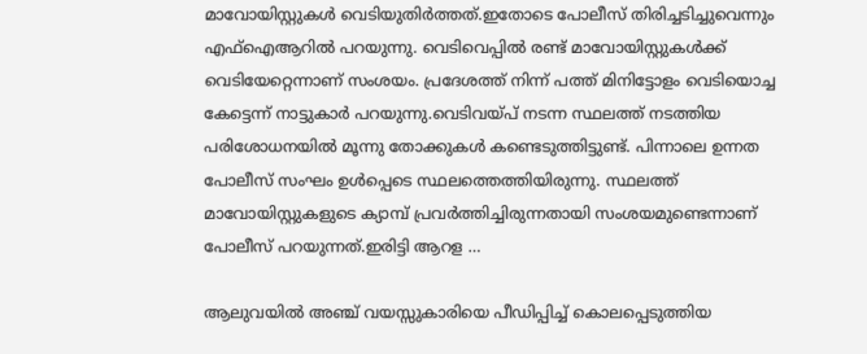മാവോയിസ്റ്റുകള്‍ വെടിയുതിര്‍ത്തത്.ഇതോടെ പോലീസ് തിരിച്ചടിച്ചുവെന്നും എഫ്‌ഐആറില്‍ പറയുന്നു. വെടിവെപ്പില്‍ രണ്ട് മാവോയിസ്റ്റുകള്‍ക്ക് വെടിയേറ്റെന്നാണ് സംശയം. പ്രദേശത്ത് നിന്ന് പത്ത് മിനിട്ടോളം വെടിയൊച്ച കേട്ടെന്ന് നാട്ടുകാര്‍ പറയുന്നു.വെടിവയ്പ് നടന്ന സ്ഥലത്ത് നടത്തിയ പരിശോധനയില്‍ മൂന്നു തോക്കുകള്‍ കണ്ടെടുത്തിട്ടുണ്ട്. പിന്നാലെ ഉന്നത പോലീസ് സംഘം ഉള്‍പ്പെടെ സ്ഥലത്തെത്തിയിരുന്നു. സ്ഥലത്ത് മാവോയിസ്റ്റുകളുടെ ക്യാമ്പ് പ്രവര്‍ത്തിച്ചിരുന്നതായി സംശയമുണ്ടെന്നാണ് പോലീസ് പറയുന്നത്.ഇരിട്ടി ആറള …

ആലുവയിൽ അഞ്ച് വയസ്സുകാരിയെ പീഡിപ്പിച്ച് കൊലപ്പെടുത്തിയ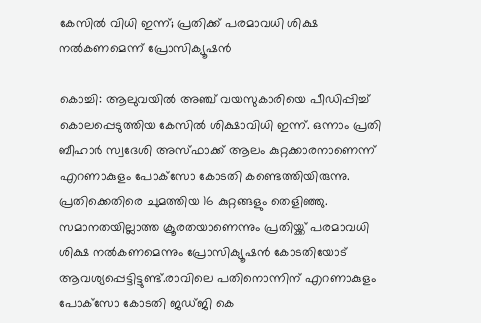കേസിൽ വിധി ഇന്ന്; പ്രതിക്ക് പരമാവധി ശിക്ഷ നൽകണമെന്ന് പ്രോസിക്യൂഷൻ

കൊച്ചി: ആലുവയില്‍ അഞ്ച് വയസുകാരിയെ പീഡിപ്പിച്ച്‌ കൊലപ്പെടുത്തിയ കേസില്‍ ശിക്ഷാവിധി ഇന്ന്. ഒന്നാം പ്രതി ബീഹാര്‍ സ്വദേശി അസ്ഫാക്ക് ആലം കുറ്റക്കാരനാണെന്ന് എറണാകുളം പോക്‌സോ കോടതി കണ്ടെത്തിയിരുന്നു. പ്രതിക്കെതിരെ ചുമത്തിയ 16 കുറ്റങ്ങളും തെളിഞ്ഞു. സമാനതയില്ലാത്ത ക്രൂരതയാണെന്നും പ്രതിയ്ക്ക് പരമാവധി ശിക്ഷ നല്‍കണമെന്നും പ്രോസിക്യൂഷൻ കോടതിയോട് ആവശ്യപ്പെട്ടിട്ടുണ്ട്.രാവിലെ പതിനൊന്നിന് എറണാകുളം പോക്‌സോ കോടതി ജഡ്‌ജി കെ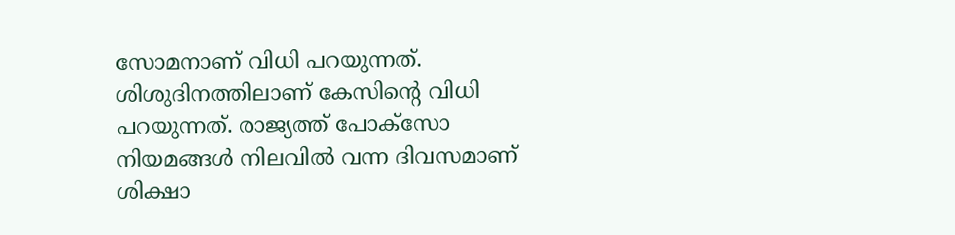സോമനാണ് വിധി പറയുന്നത്. ശിശുദിനത്തിലാണ് കേസിന്റെ വിധി പറയുന്നത്. രാജ്യത്ത് പോക്‌സോ നിയമങ്ങള്‍ നിലവില്‍ വന്ന ദിവസമാണ് ശിക്ഷാ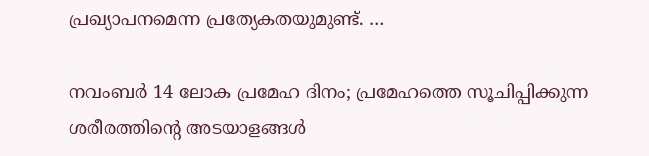പ്രഖ്യാപനമെന്ന പ്രത്യേകതയുമുണ്ട്. …

നവംബർ 14 ലോക പ്രമേഹ ദിനം; പ്രമേഹത്തെ സൂചിപ്പിക്കുന്ന ശരീരത്തിന്റെ അടയാളങ്ങൾ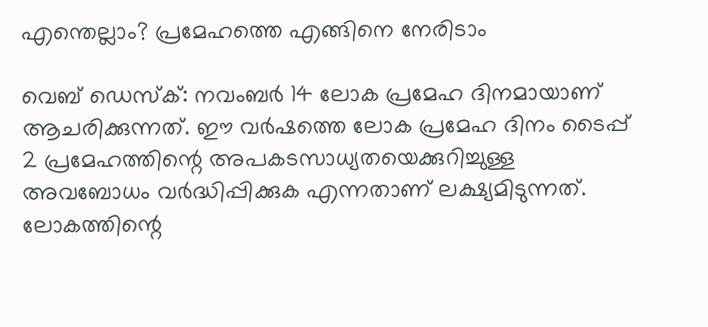എന്തെല്ലാം? പ്രമേഹത്തെ എങ്ങിനെ നേരിടാം

വെബ് ഡെസ്ക്: നവംബർ 14 ലോക പ്രമേഹ ദിനമായാണ് ആചരിക്കുന്നത്. ഈ വർഷത്തെ ലോക പ്രമേഹ ദിനം ടൈപ്പ് 2 പ്രമേഹത്തിന്റെ അപകടസാധ്യതയെക്കുറിച്ചുള്ള അവബോധം വർദ്ധിപ്പിക്കുക എന്നതാണ് ലക്ഷ്യമിടുന്നത്. ലോകത്തിന്റെ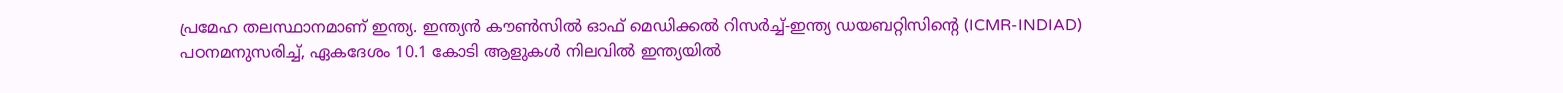പ്രമേഹ തലസ്ഥാനമാണ് ഇന്ത്യ. ഇന്ത്യൻ കൗൺസിൽ ഓഫ് മെഡിക്കൽ റിസർച്ച്-ഇന്ത്യ ഡയബറ്റിസിന്റെ (ICMR-INDIAD) പഠനമനുസരിച്ച്, ഏകദേശം 10.1 കോടി ആളുകൾ നിലവിൽ ഇന്ത്യയിൽ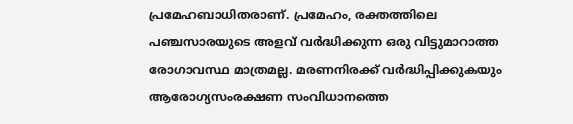പ്രമേഹബാധിതരാണ്. പ്രമേഹം, രക്തത്തിലെ പഞ്ചസാരയുടെ അളവ് വർദ്ധിക്കുന്ന ഒരു വിട്ടുമാറാത്ത രോഗാവസ്ഥ മാത്രമല്ല. മരണനിരക്ക് വർദ്ധിപ്പിക്കുകയും ആരോഗ്യസംരക്ഷണ സംവിധാനത്തെ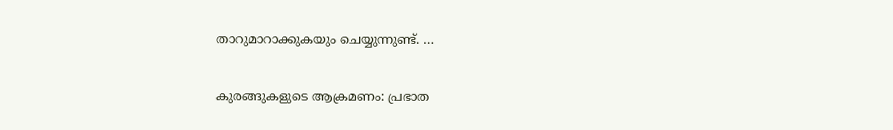താറുമാറാക്കുകയും ചെയ്യുന്നുണ്ട്. …

കുരങ്ങുകളുടെ ആക്രമണം: പ്രഭാത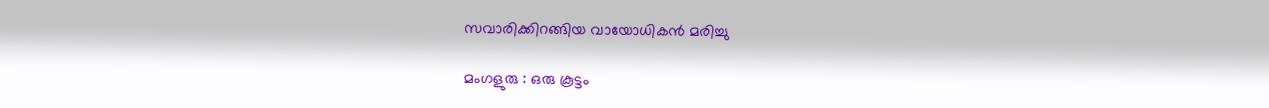സവാരിക്കിറങ്ങിയ വായോധികൻ മരിച്ചു

മംഗളുരു : ഒരു കൂട്ടം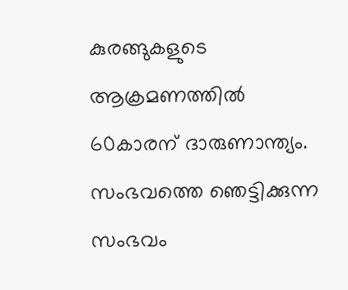കുരങ്ങുകളുടെ ആക്രമണത്തിൽ 60കാരന് ദാരുണാന്ത്യം. സംഭവത്തെ ഞെട്ടിക്കുന്ന സംഭവം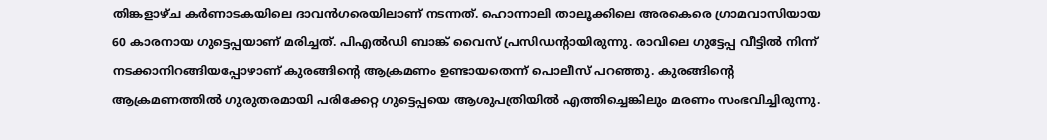തിങ്കളാഴ്ച കർണാടകയിലെ ദാവൻഗരെയിലാണ് നടന്നത്. ഹൊന്നാലി താലൂക്കിലെ അരകെരെ ഗ്രാമവാസിയായ 60 കാരനായ ഗുട്ടെപ്പയാണ് മരിച്ചത്. പിഎൽഡി ബാങ്ക് വൈസ് പ്രസിഡന്റായിരുന്നു. രാവിലെ ഗുട്ടേപ്പ വീട്ടിൽ നിന്ന് നടക്കാനിറങ്ങിയപ്പോഴാണ് കുരങ്ങിന്റെ ആക്രമണം ഉണ്ടായതെന്ന് പൊലീസ് പറഞ്ഞു. കുരങ്ങിന്റെ ആക്രമണത്തിൽ ഗുരുതരമായി പരിക്കേറ്റ ഗുട്ടെപ്പയെ ആശുപത്രിയിൽ എത്തിച്ചെങ്കിലും മരണം സംഭവിച്ചിരുന്നു.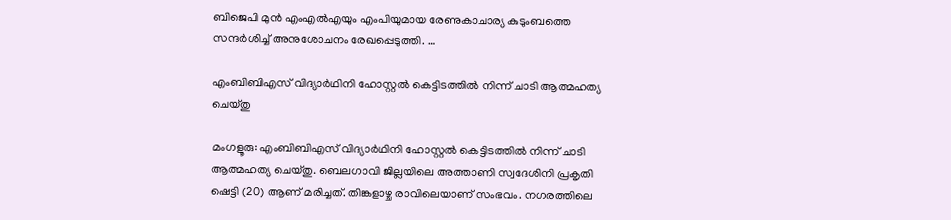ബിജെപി മുൻ എംഎൽഎയും എംപിയുമായ രേണുകാചാര്യ കുടുംബത്തെ സന്ദർശിച്ച് അനുശോചനം രേഖപ്പെടുത്തി. …

എംബിബിഎസ് വിദ്യാർഥിനി ഹോസ്റ്റൽ കെട്ടിടത്തിൽ നിന്ന് ചാടി ആത്മഹത്യ ചെയ്തു

മംഗളൂരു: എംബിബിഎസ് വിദ്യാർഥിനി ഹോസ്റ്റൽ കെട്ടിടത്തിൽ നിന്ന് ചാടി ആത്മഹത്യ ചെയ്തു. ബെലഗാവി ജില്ലയിലെ അത്താണി സ്വദേശിനി പ്രകൃതി ഷെട്ടി (20) ആണ് മരിച്ചത്. തിങ്കളാഴ്ച രാവിലെയാണ് സംഭവം. നഗരത്തിലെ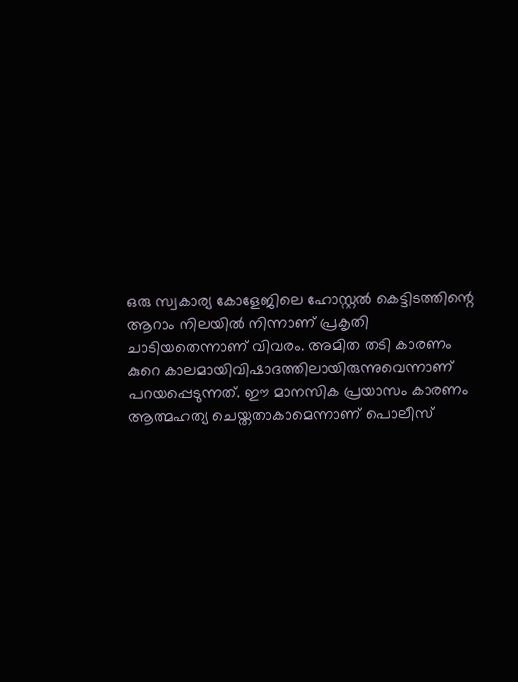ഒരു സ്വകാര്യ കോളേജിലെ ഹോസ്റ്റൽ കെട്ടിടത്തിന്റെ ആറാം നിലയിൽ നിന്നാണ് പ്രകൃതി ചാടിയതെന്നാണ് വിവരം. അമിത തടി കാരണം കുറെ കാലമായിവിഷാദത്തിലായിരുന്നുവെന്നാണ് പറയപ്പെടുന്നത്. ഈ മാനസിക പ്രയാസം കാരണം ആത്മഹത്യ ചെയ്തതാകാമെന്നാണ് പൊലീസ്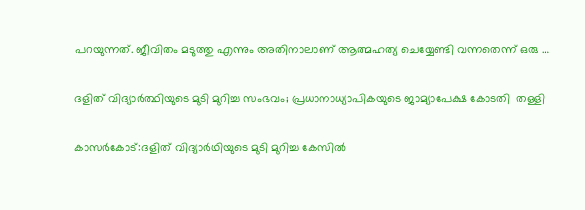പറയുന്നത്. ജീവിതം മടുത്തു എന്നും അതിനാലാണ് ആത്മഹത്യ ചെയ്യേണ്ടി വന്നതെന്ന് ഒരു …

ദളിത് വിദ്യാർത്ഥിയുടെ മുടി മുറിച്ച സംഭവം; പ്രധാനാധ്യാപികയുടെ ജാമ്യാപേക്ഷ കോടതി  തള്ളി

കാസർകോട്:ദളിത് വിദ്യാർഥിയുടെ മുടി മുറിച്ച കേസിൽ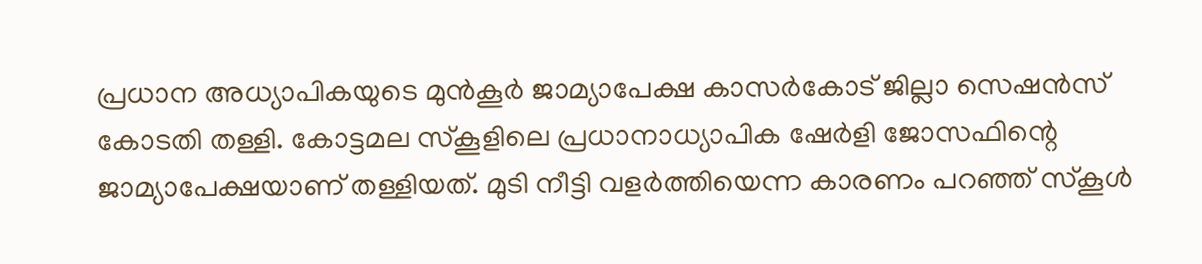പ്രധാന അധ്യാപികയുടെ മുൻകൂർ ജാമ്യാപേക്ഷ കാസർകോട് ജില്ലാ സെഷൻസ് കോടതി തള്ളി. കോട്ടമല സ്കൂളിലെ പ്രധാനാധ്യാപിക ഷേർളി ജോസഫിന്റെ ജാമ്യാപേക്ഷയാണ് തള്ളിയത്. മുടി നീട്ടി വളർത്തിയെന്ന കാരണം പറഞ്ഞ് സ്കൂൾ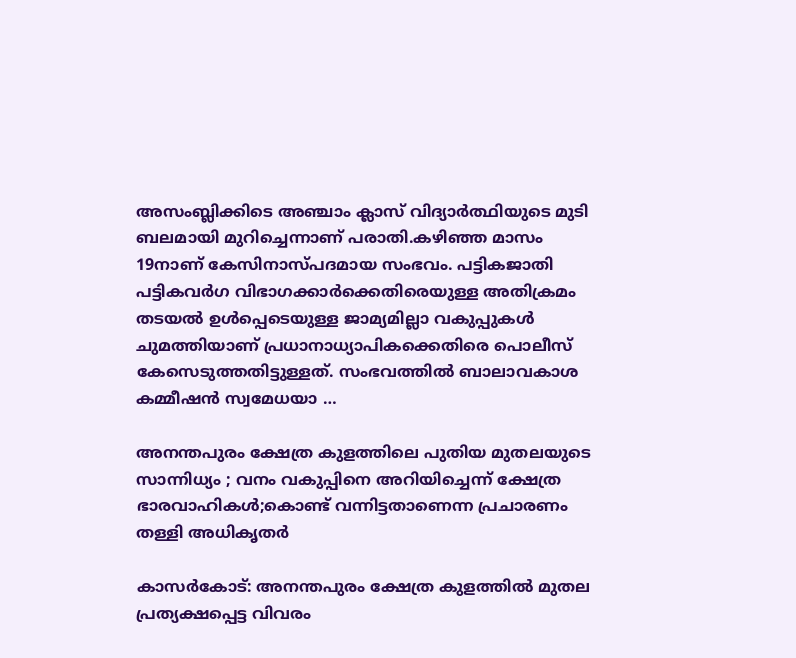അസംബ്ലിക്കിടെ അഞ്ചാം ക്ലാസ് വിദ്യാർത്ഥിയുടെ മുടി ബലമായി മുറിച്ചെന്നാണ് പരാതി.കഴിഞ്ഞ മാസം 19നാണ് കേസിനാസ്പദമായ സംഭവം. പട്ടികജാതി പട്ടികവർഗ വിഭാഗക്കാർക്കെതിരെയുള്ള അതിക്രമം തടയൽ ഉൾപ്പെടെയുള്ള ജാമ്യമില്ലാ വകുപ്പുകൾ ചുമത്തിയാണ് പ്രധാനാധ്യാപികക്കെതിരെ പൊലീസ് കേസെടുത്തതിട്ടുള്ളത്. സംഭവത്തില്‍ ബാലാവകാശ കമ്മീഷന്‍ സ്വമേധയാ …

അനന്തപുരം ക്ഷേത്ര കുളത്തിലെ പുതിയ മുതലയുടെ സാന്നിധ്യം ; വനം വകുപ്പിനെ അറിയിച്ചെന്ന് ക്ഷേത്ര ഭാരവാഹികൾ;കൊണ്ട് വന്നിട്ടതാണെന്ന പ്രചാരണം തള്ളി അധികൃതർ

കാസർകോട്: അനന്തപുരം ക്ഷേത്ര കുളത്തിൽ മുതല പ്രത്യക്ഷപ്പെട്ട വിവരം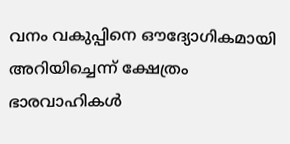വനം വകുപ്പിനെ ഔദ്യോഗികമായി അറിയിച്ചെന്ന് ക്ഷേത്രം ഭാരവാഹികൾ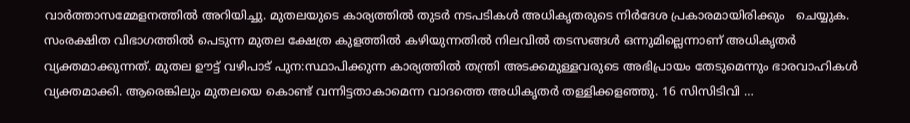വാർത്താസമ്മേളനത്തിൽ അറിയിച്ചു. മുതലയുടെ കാര്യത്തിൽ തുടർ നടപടികൾ അധികൃതരുടെ നിർദേശ പ്രകാരമായിരിക്കും   ചെയ്യുക. സംരക്ഷിത വിഭാഗത്തിൽ പെടുന്ന മുതല ക്ഷേത്ര കുളത്തിൽ കഴിയുന്നതിൽ നിലവിൽ തടസങ്ങൾ ഒന്നുമില്ലെന്നാണ് അധികൃതർ വ്യക്തമാക്കുന്നത്. മുതല ഊട്ട് വഴിപാട് പുന:സ്ഥാപിക്കുന്ന കാര്യത്തിൽ തന്ത്രി അടക്കമുള്ളവരുടെ അഭിപ്രായം തേടുമെന്നും ഭാരവാഹികൾ വ്യക്തമാക്കി. ആരെങ്കിലും മുതലയെ കൊണ്ട് വന്നിട്ടതാകാമെന്ന വാദത്തെ അധികൃതർ തള്ളിക്കളഞ്ഞു. 16 സിസിടിവി …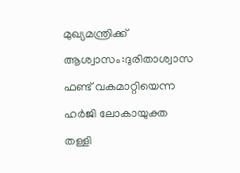മുഖ്യമന്ത്രിക്ക് ആശ്വാസം:ദുരിതാശ്വാസ ഫണ്ട് വകമാറ്റിയെന്ന ഹർജി ലോകായുക്ത തള്ളി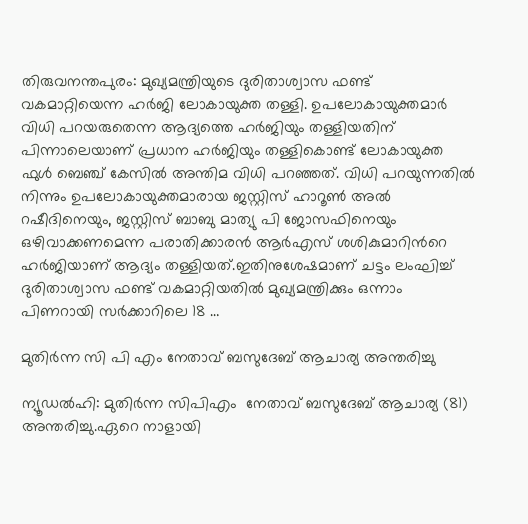തിരുവനന്തപുരം: മുഖ്യമന്ത്രിയുടെ ദുരിതാശ്വാസ ഫണ്ട് വകമാറ്റിയെന്ന ഹർജി ലോകായുക്ത തള്ളി. ഉപലോകായുക്തമാര്‍ വിധി പറയരുതെന്ന ആദ്യത്തെ ഹര്‍ജിയും തള്ളിയതിന് പിന്നാലെയാണ് പ്രധാന ഹര്‍ജിയും തള്ളികൊണ്ട് ലോകായുക്ത ഫുള്‍ ബെഞ്ച് കേസില്‍ അന്തിമ വിധി പറഞ്ഞത്. വിധി പറയുന്നതിൽ നിന്നും ഉപലോകായുക്തമാരായ ജസ്റ്റിസ് ഹാറൂൺ അൽ റഷീദിനെയും, ജസ്റ്റിസ് ബാബു മാത്യു പി ജോസഫിനെയും ഒഴിവാക്കണമെന്ന പരാതിക്കാരൻ ആർഎസ് ശശികുമാറിന്‍റെ ഹർജിയാണ് ആദ്യം തള്ളിയത്.ഇതിനുശേഷമാണ് ചട്ടം ലംഘിച്ച് ദുരിതാശ്വാസ ഫണ്ട് വകമാറ്റിയതിൽ മുഖ്യമന്ത്രിക്കും ഒന്നാം പിണറായി സർക്കാറിലെ 18 …

മുതിർന്ന സി പി എം നേതാവ് ബസുദേബ് ആചാര്യ അന്തരിച്ചു

ന്യൂഡൽഹി: മുതിർന്ന സിപിഎം  നേതാവ് ബസുദേബ് ആചാര്യ (81) അന്തരിച്ചു.ഏറെ നാളായി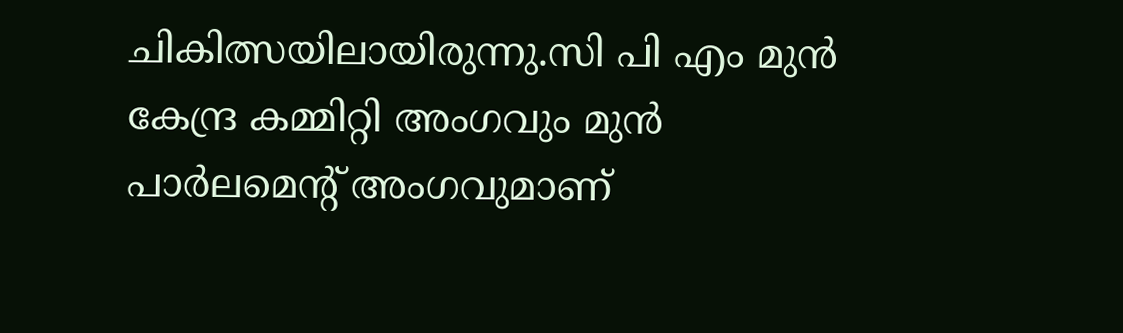ചികിത്സയിലായിരുന്നു.സി പി എം മുൻ  കേന്ദ്ര കമ്മിറ്റി അംഗവും മുൻ പാർലമെന്റ് അംഗവുമാണ്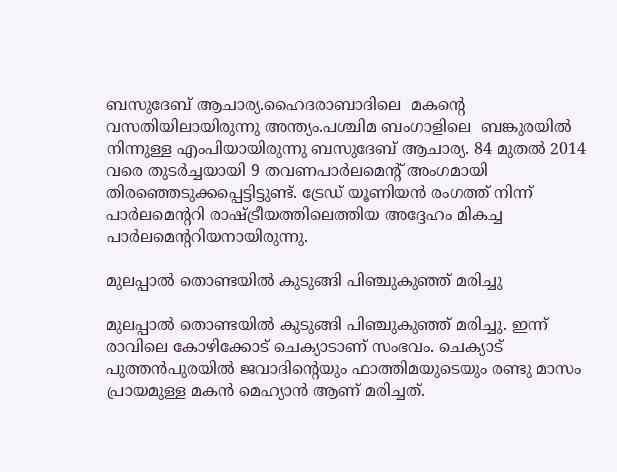ബസുദേബ് ആചാര്യ.ഹൈദരാബാദിലെ  മകന്റെ വസതിയിലായിരുന്നു അന്ത്യം.പശ്ചിമ ബംഗാളിലെ  ബങ്കുരയിൽ നിന്നുള്ള എംപിയായിരുന്നു ബസുദേബ് ആചാര്യ. 84 മുതൽ 2014 വരെ തുടർച്ചയായി 9 തവണപാർലമെന്റ് അംഗമായി തിരഞ്ഞെടുക്കപ്പെട്ടിട്ടുണ്ട്. ട്രേഡ് യൂണിയൻ രംഗത്ത് നിന്ന് പാർലമെൻ്ററി രാഷ്ട്രീയത്തിലെത്തിയ അദ്ദേഹം മികച്ച പാർലമെന്ററിയനായിരുന്നു.

മുലപ്പാല്‍ തൊണ്ടയില്‍ കുടുങ്ങി പിഞ്ചുകുഞ്ഞ് മരിച്ചു

മുലപ്പാല്‍ തൊണ്ടയില്‍ കുടുങ്ങി പിഞ്ചുകുഞ്ഞ് മരിച്ചു. ഇന്ന് രാവിലെ കോഴിക്കോട് ചെക്യാടാണ് സംഭവം. ചെക്യാട് പുത്തന്‍പുരയില്‍ ജവാദിന്റെയും ഫാത്തിമയുടെയും രണ്ടു മാസം പ്രായമുള്ള മകന്‍ മെഹ്യാന്‍ ആണ് മരിച്ചത്.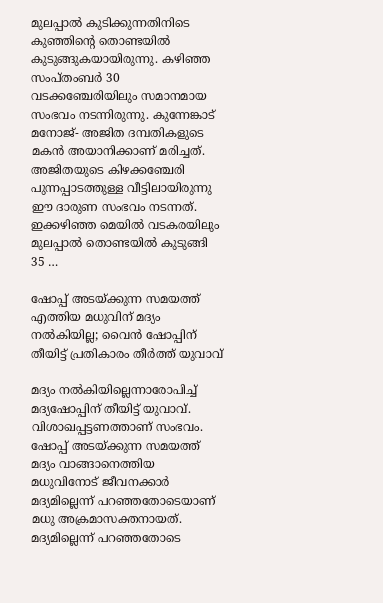മുലപ്പാല്‍ കുടിക്കുന്നതിനിടെ കുഞ്ഞിന്റെ തൊണ്ടയില്‍ കുടുങ്ങുകയായിരുന്നു. കഴിഞ്ഞ സംപ്തംബര്‍ 30 വടക്കഞ്ചേരിയിലും സമാനമായ സംഭവം നടന്നിരുന്നു. കുന്നേങ്കാട് മനോജ്- അജിത ദമ്പതികളുടെ മകന്‍ അയാനിക്കാണ് മരിച്ചത്. അജിതയുടെ കിഴക്കഞ്ചേരി പുന്നപ്പാടത്തുള്ള വീട്ടിലായിരുന്നു ഈ ദാരുണ സംഭവം നടന്നത്. ഇക്കഴിഞ്ഞ മെയില്‍ വടകരയിലും മുലപ്പാല്‍ തൊണ്ടയില്‍ കുടുങ്ങി 35 …

ഷോപ്പ് അടയ്ക്കുന്ന സമയത്ത് എത്തിയ മധുവിന് മദ്യം നല്‍കിയില്ല; വൈന്‍ ഷോപ്പിന് തീയിട്ട് പ്രതികാരം തീര്‍ത്ത് യുവാവ്

മദ്യം നല്‍കിയില്ലെന്നാരോപിച്ച് മദ്യഷോപ്പിന് തീയിട്ട് യുവാവ്. വിശാഖപ്പട്ടണത്താണ് സംഭവം. ഷോപ്പ് അടയ്ക്കുന്ന സമയത്ത് മദ്യം വാങ്ങാനെത്തിയ മധുവിനോട് ജീവനക്കാര്‍ മദ്യമില്ലെന്ന് പറഞ്ഞതോടെയാണ് മധു അക്രമാസക്തനായത്. മദ്യമില്ലെന്ന് പറഞ്ഞതോടെ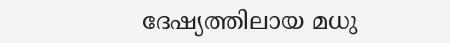ദേഷ്യത്തിലായ മധു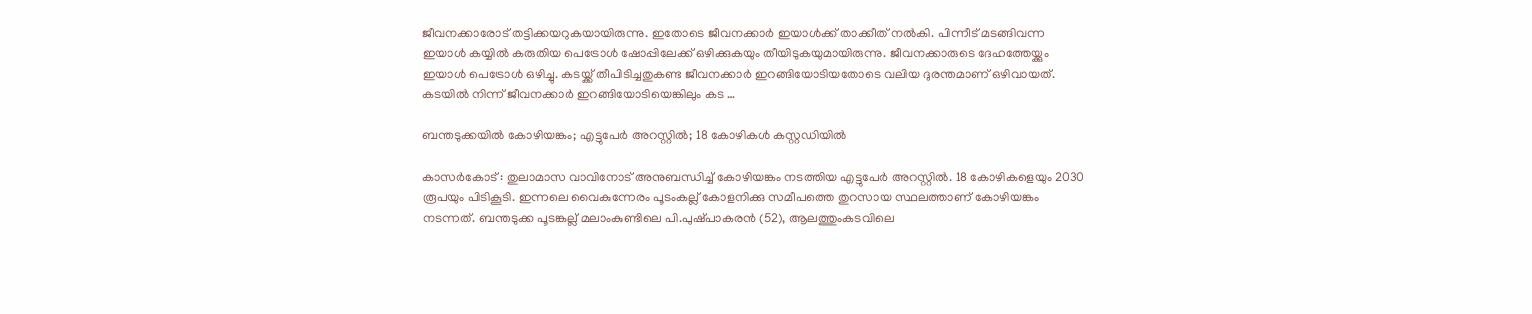ജീവനക്കാരോട് തട്ടിക്കയറുകയായിരുന്നു. ഇതോടെ ജീവനക്കാര്‍ ഇയാള്‍ക്ക് താക്കീത് നല്‍കി. പിന്നീട് മടങ്ങിവന്ന ഇയാള്‍ കയ്യില്‍ കരുതിയ പെട്രോള്‍ ഷോപ്പിലേക്ക് ഒഴിക്കുകയും തീയിടുകയുമായിരുന്നു. ജീവനക്കാരുടെ ദേഹത്തേയ്ക്കും ഇയാള്‍ പെട്രോള്‍ ഒഴിച്ചു. കടയ്ക്ക് തീപിടിച്ചതുകണ്ട ജീവനക്കാര്‍ ഇറങ്ങിയോടിയതോടെ വലിയ ദുരന്തമാണ് ഒഴിവായത്. കടയില്‍ നിന്ന് ജീവനക്കാര്‍ ഇറങ്ങിയോടിയെങ്കിലും കട …

ബന്തടുക്കയില്‍ കോഴിയങ്കം; എട്ടുപേര്‍ അറസ്റ്റില്‍; 18 കോഴികൾ കസ്റ്റഡിയിൽ

കാസർകോട് : തുലാമാസ വാവിനോട്‌ അനുബന്ധിച്ച്‌ കോഴിയങ്കം നടത്തിയ എട്ടുപേര്‍ അറസ്റ്റില്‍. 18 കോഴികളെയും 2030 രൂപയും പിടികൂടി. ഇന്നലെ വൈകുന്നേരം പൂടംകല്ല്‌ കോളനിക്കു സമീപത്തെ തുറസായ സ്ഥലത്താണ്‌ കോഴിയങ്കം നടന്നത്‌. ബന്തടുക്ക പൂടങ്കല്ല്‌ മലാംകുണ്ടിലെ പി.പുഷ്‌പാകരന്‍ (52), ആലത്തുംകടവിലെ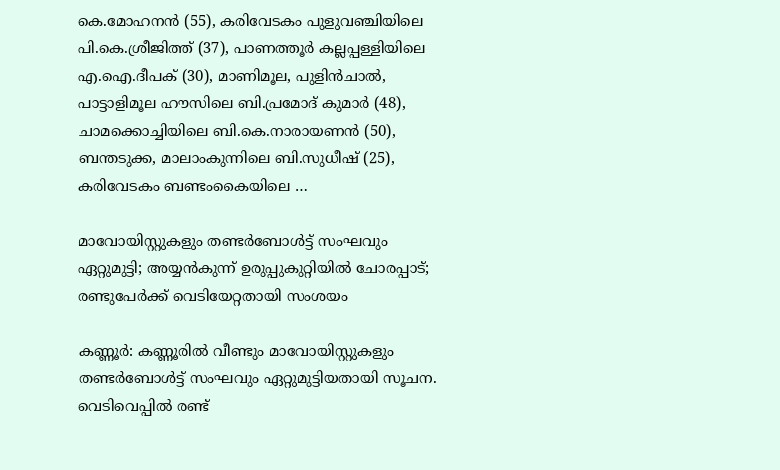കെ.മോഹനന്‍ (55), കരിവേടകം പുളുവഞ്ചിയിലെ പി.കെ.ശ്രീജിത്ത്‌ (37), പാണത്തൂര്‍ കല്ലപ്പള്ളിയിലെ എ.ഐ.ദീപക്‌ (30), മാണിമൂല, പുളിന്‍ചാല്‍, പാട്ടാളിമൂല ഹൗസിലെ ബി.പ്രമോദ്‌ കുമാര്‍ (48), ചാമക്കൊച്ചിയിലെ ബി.കെ.നാരായണന്‍ (50), ബന്തടുക്ക, മാലാംകുന്നിലെ ബി.സുധീഷ്‌ (25), കരിവേടകം ബണ്ടംകൈയിലെ …

മാവോയിസ്റ്റുകളും തണ്ടര്‍ബോള്‍ട്ട് സംഘവും ഏറ്റുമുട്ടി; അയ്യന്‍കുന്ന് ഉരുപ്പുകുറ്റിയില്‍ ചോരപ്പാട്; രണ്ടുപേര്‍ക്ക് വെടിയേറ്റതായി സംശയം

കണ്ണൂര്‍: കണ്ണൂരില്‍ വീണ്ടും മാവോയിസ്റ്റുകളും തണ്ടര്‍ബോള്‍ട്ട് സംഘവും ഏറ്റുമുട്ടിയതായി സൂചന. വെടിവെപ്പില്‍ രണ്ട്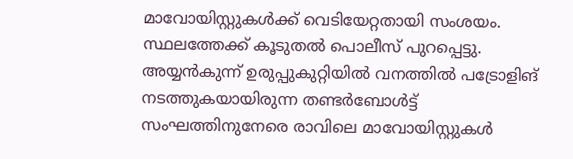മാവോയിസ്റ്റുകള്‍ക്ക് വെടിയേറ്റതായി സംശയം. സ്ഥലത്തേക്ക് കൂടുതല്‍ പൊലീസ് പുറപ്പെട്ടു. അയ്യന്‍കുന്ന് ഉരുപ്പുകുറ്റിയില്‍ വനത്തില്‍ പട്രോളിങ് നടത്തുകയായിരുന്ന തണ്ടര്‍ബോള്‍ട്ട് സംഘത്തിനുനേരെ രാവിലെ മാവോയിസ്റ്റുകള്‍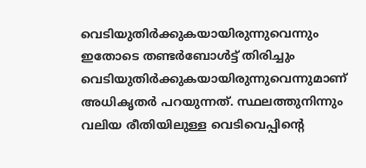വെടിയുതിര്‍ക്കുകയായിരുന്നുവെന്നും ഇതോടെ തണ്ടര്‍ബോള്‍ട്ട് തിരിച്ചും വെടിയുതിര്‍ക്കുകയായിരുന്നുവെന്നുമാണ് അധികൃതര്‍ പറയുന്നത്. സ്ഥലത്തുനിന്നും വലിയ രീതിയിലുള്ള വെടിവെപ്പിന്റെ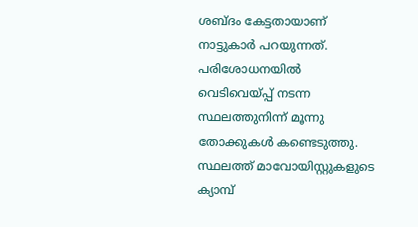ശബ്ദം കേട്ടതായാണ് നാട്ടുകാര്‍ പറയുന്നത്. പരിശോധനയില്‍ വെടിവെയ്പ്പ് നടന്ന സ്ഥലത്തുനിന്ന് മൂന്നു തോക്കുകള്‍ കണ്ടെടുത്തു. സ്ഥലത്ത് മാവോയിസ്റ്റുകളുടെ ക്യാമ്പ്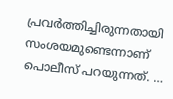പ്രവര്‍ത്തിച്ചിരുന്നതായി സംശയമുണ്ടെന്നാണ് പൊലീസ് പറയുന്നത്. …